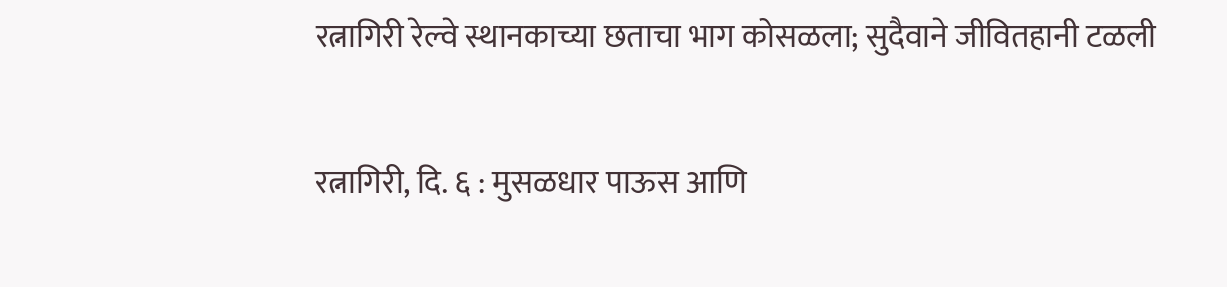रत्नागिरी रेल्वे स्थानकाच्या छताचा भाग कोसळला; सुदैवाने जीवितहानी टळली

रत्नागिरी, दि. ६ : मुसळधार पाऊस आणि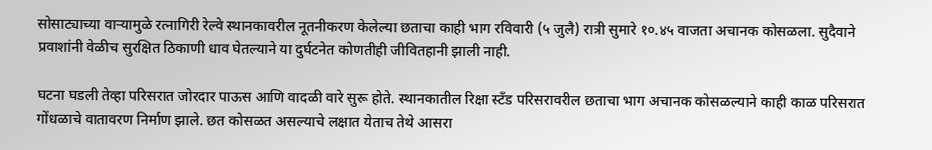सोसाट्याच्या वाऱ्यामुळे रत्नागिरी रेल्वे स्थानकावरील नूतनीकरण केलेल्या छताचा काही भाग रविवारी (५ जुलै) रात्री सुमारे १०.४५ वाजता अचानक कोसळला. सुदैवाने प्रवाशांनी वेळीच सुरक्षित ठिकाणी धाव घेतल्याने या दुर्घटनेत कोणतीही जीवितहानी झाली नाही.

घटना घडली तेव्हा परिसरात जोरदार पाऊस आणि वादळी वारे सुरू होते. स्थानकातील रिक्षा स्टँड परिसरावरील छताचा भाग अचानक कोसळल्याने काही काळ परिसरात गोंधळाचे वातावरण निर्माण झाले. छत कोसळत असल्याचे लक्षात येताच तेथे आसरा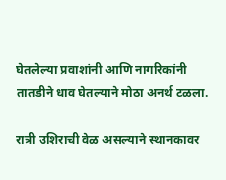घेतलेल्या प्रवाशांनी आणि नागरिकांनी तातडीने धाव घेतल्याने मोठा अनर्थ टळला.

रात्री उशिराची वेळ असल्याने स्थानकावर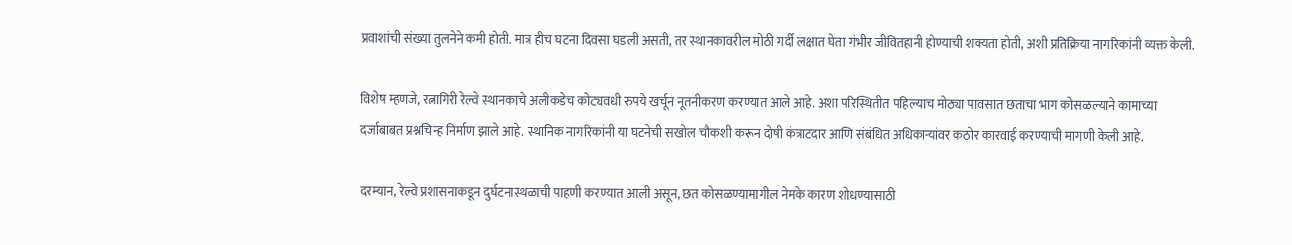प्रवाशांची संख्या तुलनेने कमी होती. मात्र हीच घटना दिवसा घडली असती, तर स्थानकावरील मोठी गर्दी लक्षात घेता गंभीर जीवितहानी होण्याची शक्यता होती, अशी प्रतिक्रिया नागरिकांनी व्यक्त केली.

विशेष म्हणजे, रत्नागिरी रेल्वे स्थानकाचे अलीकडेच कोट्यवधी रुपये खर्चून नूतनीकरण करण्यात आले आहे. अशा परिस्थितीत पहिल्याच मोठ्या पावसात छताचा भाग कोसळल्याने कामाच्या दर्जाबाबत प्रश्नचिन्ह निर्माण झाले आहे. स्थानिक नागरिकांनी या घटनेची सखोल चौकशी करून दोषी कंत्राटदार आणि संबंधित अधिकाऱ्यांवर कठोर कारवाई करण्याची मागणी केली आहे.

दरम्यान, रेल्वे प्रशासनाकडून दुर्घटनास्थळाची पाहणी करण्यात आली असून, छत कोसळण्यामागील नेमके कारण शोधण्यासाठी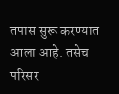तपास सुरू करण्यात आला आहे. तसेच परिसर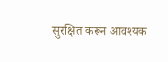सुरक्षित करून आवश्यक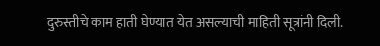दुरुस्तीचे काम हाती घेण्यात येत असल्याची माहिती सूत्रांनी दिली.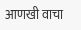आणखी वाचा